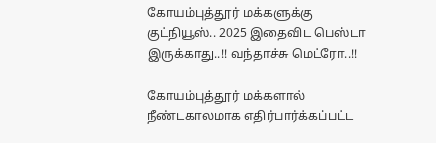கோயம்புத்தூர் மக்களுக்கு குட்நியூஸ்.. 2025 இதைவிட பெஸ்டா இருக்காது..!! வந்தாச்சு மெட்ரோ..!!

கோயம்புத்தூர் மக்களால் நீண்டகாலமாக எதிர்பார்க்கப்பட்ட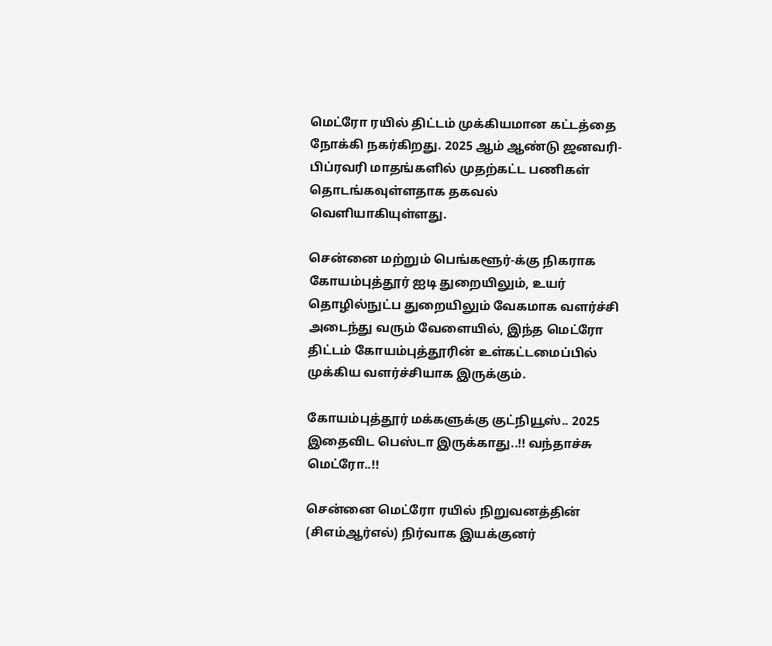மெட்ரோ ரயில் திட்டம் முக்கியமான கட்டத்தை நோக்கி நகர்கிறது. 2025 ஆம் ஆண்டு ஜனவரி-பிப்ரவரி மாதங்களில் முதற்கட்ட பணிகள் தொடங்கவுள்ளதாக தகவல் வெளியாகியுள்ளது.

சென்னை மற்றும் பெங்களூர்-க்கு நிகராக கோயம்புத்தூர் ஐடி துறையிலும், உயர் தொழில்நுட்ப துறையிலும் வேகமாக வளர்ச்சி அடைந்து வரும் வேளையில், இந்த மெட்ரோ திட்டம் கோயம்புத்தூரின் உள்கட்டமைப்பில் முக்கிய வளர்ச்சியாக இருக்கும்.

கோயம்புத்தூர் மக்களுக்கு குட்நியூஸ்.. 2025 இதைவிட பெஸ்டா இருக்காது..!! வந்தாச்சு மெட்ரோ..!!

சென்னை மெட்ரோ ரயில் நிறுவனத்தின் (சிஎம்ஆர்எல்) நிர்வாக இயக்குனர்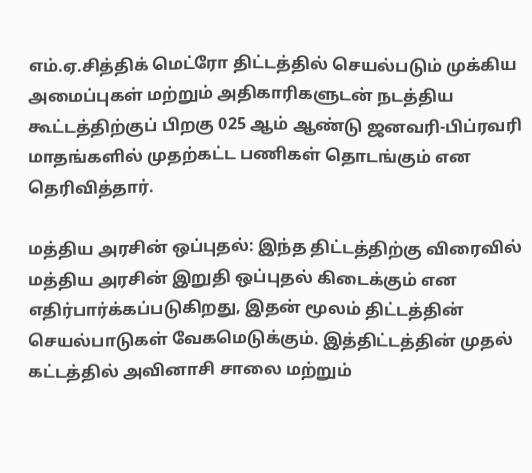எம்.ஏ.சித்திக் மெட்ரோ திட்டத்தில் செயல்படும் முக்கிய அமைப்புகள் மற்றும் அதிகாரிகளுடன் நடத்திய கூட்டத்திற்குப் பிறகு 025 ஆம் ஆண்டு ஜனவரி-பிப்ரவரி மாதங்களில் முதற்கட்ட பணிகள் தொடங்கும் என தெரிவித்தார்.

மத்திய அரசின் ஒப்புதல்: இந்த திட்டத்திற்கு விரைவில் மத்திய அரசின் இறுதி ஒப்புதல் கிடைக்கும் என எதிர்பார்க்கப்படுகிறது, இதன் மூலம் திட்டத்தின் செயல்பாடுகள் வேகமெடுக்கும். இத்திட்டத்தின் முதல் கட்டத்தில் அவினாசி சாலை மற்றும்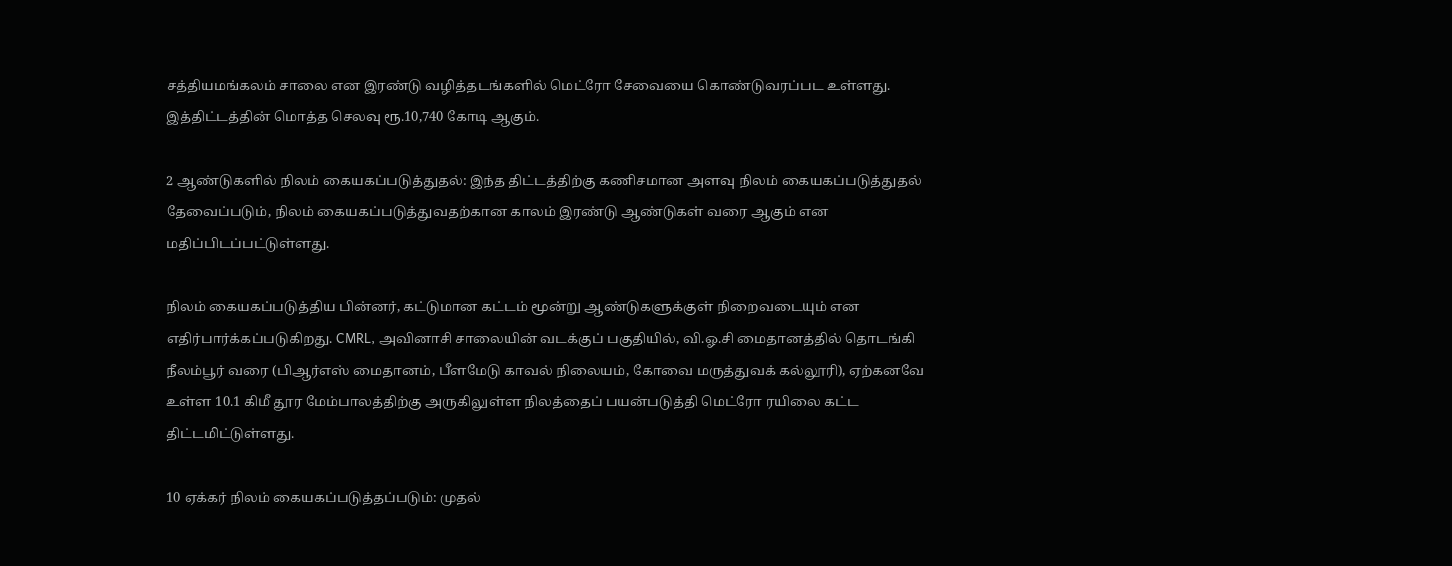சத்தியமங்கலம் சாலை என இரண்டு வழித்தடங்களில் மெட்ரோ சேவையை கொண்டுவரப்பட உள்ளது. இத்திட்டத்தின் மொத்த செலவு ரூ.10,740 கோடி ஆகும்.

2 ஆண்டுகளில் நிலம் கையகப்படுத்துதல்: இந்த திட்டத்திற்கு கணிசமான அளவு நிலம் கையகப்படுத்துதல் தேவைப்படும், நிலம் கையகப்படுத்துவதற்கான காலம் இரண்டு ஆண்டுகள் வரை ஆகும் என மதிப்பிடப்பட்டுள்ளது.

நிலம் கையகப்படுத்திய பின்னர், கட்டுமான கட்டம் மூன்று ஆண்டுகளுக்குள் நிறைவடையும் என எதிர்பார்க்கப்படுகிறது. CMRL, அவினாசி சாலையின் வடக்குப் பகுதியில், வி.ஓ.சி மைதானத்தில் தொடங்கி நீலம்பூர் வரை (பிஆர்எஸ் மைதானம், பீளமேடு காவல் நிலையம், கோவை மருத்துவக் கல்லூரி), ஏற்கனவே உள்ள 10.1 கிமீ தூர மேம்பாலத்திற்கு அருகிலுள்ள நிலத்தைப் பயன்படுத்தி மெட்ரோ ரயிலை கட்ட திட்டமிட்டுள்ளது.

10 ஏக்கர் நிலம் கையகப்படுத்தப்படும்: முதல்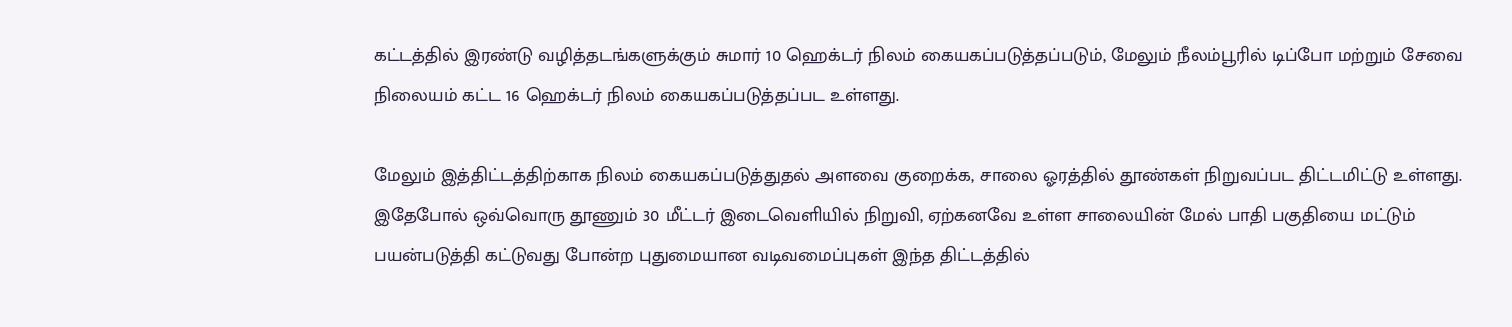கட்டத்தில் இரண்டு வழித்தடங்களுக்கும் சுமார் 10 ஹெக்டர் நிலம் கையகப்படுத்தப்படும், மேலும் நீலம்பூரில் டிப்போ மற்றும் சேவை நிலையம் கட்ட 16 ஹெக்டர் நிலம் கையகப்படுத்தப்பட உள்ளது.

மேலும் இத்திட்டத்திற்காக நிலம் கையகப்படுத்துதல் அளவை குறைக்க, சாலை ஓரத்தில் தூண்கள் நிறுவப்பட திட்டமிட்டு உள்ளது. இதேபோல் ஒவ்வொரு தூணும் 30 மீட்டர் இடைவெளியில் நிறுவி, ஏற்கனவே உள்ள சாலையின் மேல் பாதி பகுதியை மட்டும் பயன்படுத்தி கட்டுவது போன்ற புதுமையான வடிவமைப்புகள் இந்த திட்டத்தில்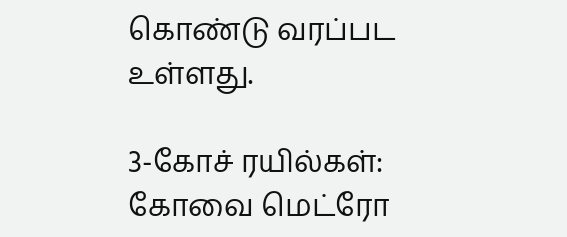கொண்டு வரப்பட உள்ளது.

3-கோச் ரயில்கள்: கோவை மெட்ரோ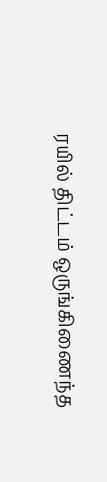ரயில் திட்டம் ஒருங்கிணைந்த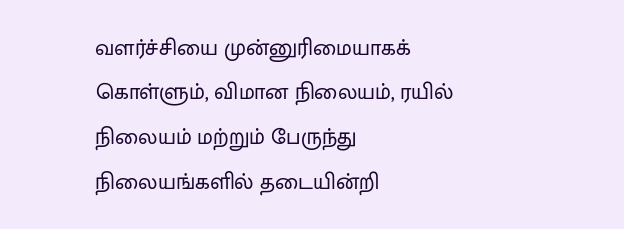வளர்ச்சியை முன்னுரிமையாகக் கொள்ளும், விமான நிலையம், ரயில் நிலையம் மற்றும் பேருந்து நிலையங்களில் தடையின்றி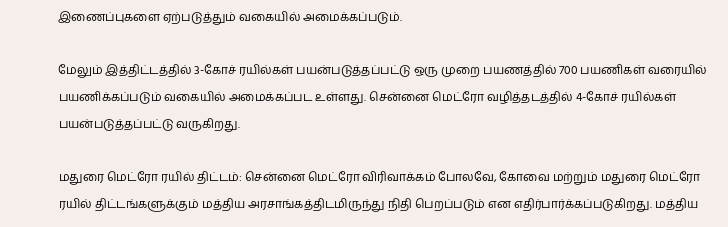இணைப்புகளை ஏற்படுத்தும் வகையில் அமைக்கப்படும்.

மேலும் இத்திட்டத்தில் 3-கோச் ரயில்கள் பயன்படுத்தப்பட்டு ஒரு முறை பயணத்தில் 700 பயணிகள் வரையில் பயணிக்கப்படும் வகையில் அமைக்கப்பட உள்ளது. சென்னை மெட்ரோ வழித்தடத்தில் 4-கோச் ரயில்கள் பயன்படுத்தப்பட்டு வருகிறது.

மதுரை மெட்ரோ ரயில் திட்டம்: சென்னை மெட்ரோ விரிவாக்கம் போலவே, கோவை மற்றும் மதுரை மெட்ரோ ரயில் திட்டங்களுக்கும் மத்திய அரசாங்கத்திடமிருந்து நிதி பெறப்படும் என எதிர்பார்க்கப்படுகிறது. மத்திய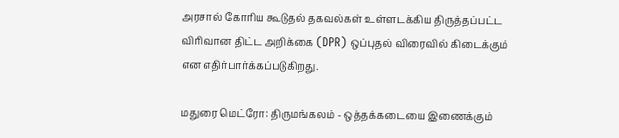அரசால் கோரிய கூடுதல் தகவல்கள் உள்ளடக்கிய திருத்தப்பட்ட விரிவான திட்ட அறிக்கை (DPR) ஒப்புதல் விரைவில் கிடைக்கும் என எதிர்பார்க்கப்படுகிறது.

மதுரை மெட்ரோ: திருமங்கலம் - ஒத்தக்கடையை இணைக்கும்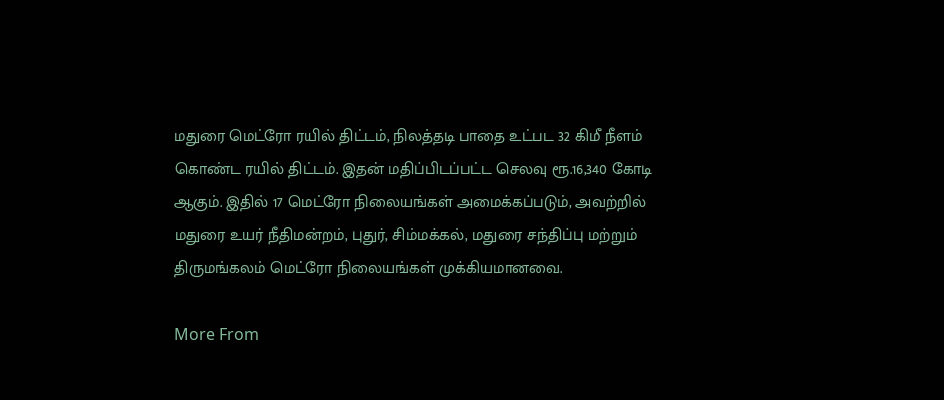மதுரை மெட்ரோ ரயில் திட்டம், நிலத்தடி பாதை உட்பட 32 கிமீ நீளம் கொண்ட ரயில் திட்டம். இதன் மதிப்பிடப்பட்ட செலவு ரூ.16,340 கோடி ஆகும். இதில் 17 மெட்ரோ நிலையங்கள் அமைக்கப்படும், அவற்றில் மதுரை உயர் நீதிமன்றம், புதுர், சிம்மக்கல், மதுரை சந்திப்பு மற்றும் திருமங்கலம் மெட்ரோ நிலையங்கள் முக்கியமானவை.

More From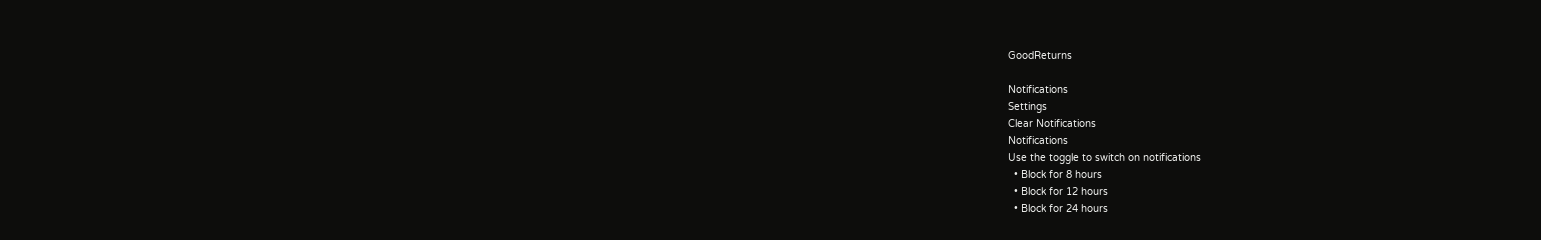GoodReturns

Notifications
Settings
Clear Notifications
Notifications
Use the toggle to switch on notifications
  • Block for 8 hours
  • Block for 12 hours
  • Block for 24 hours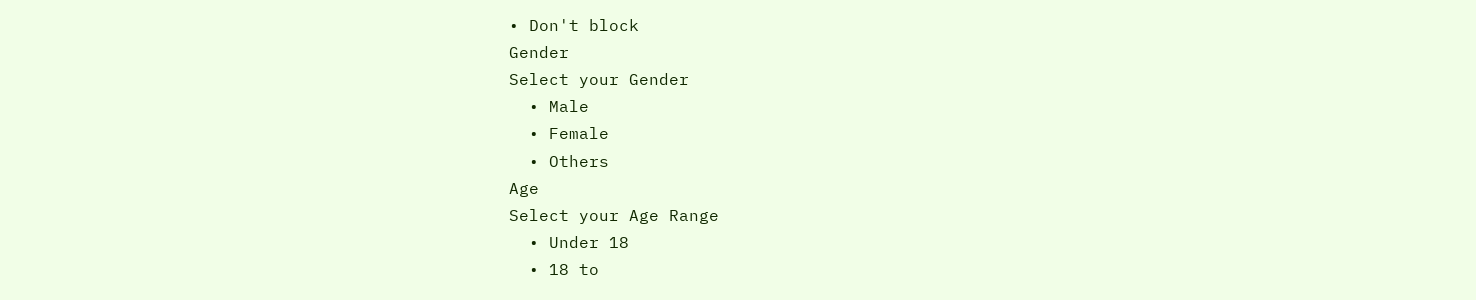• Don't block
Gender
Select your Gender
  • Male
  • Female
  • Others
Age
Select your Age Range
  • Under 18
  • 18 to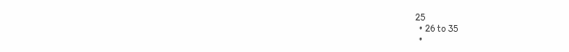25
  • 26 to 35
  •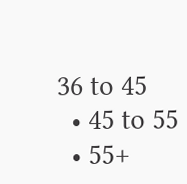36 to 45
  • 45 to 55
  • 55+